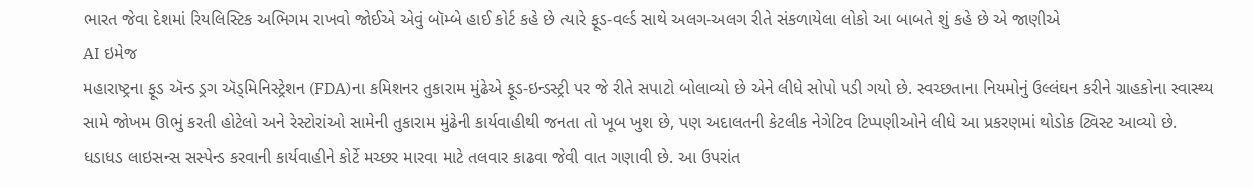ભારત જેવા દેશમાં રિયલિસ્ટિક અભિગમ રાખવો જોઈએ એવું બૉમ્બે હાઈ કોર્ટ કહે છે ત્યારે ફૂડ-વર્લ્ડ સાથે અલગ-અલગ રીતે સંકળાયેલા લોકો આ બાબતે શું કહે છે એ જાણીએ
AI ઇમેજ
મહારાષ્ટ્રના ફૂડ ઍન્ડ ડ્રગ ઍડ્મિનિસ્ટ્રેશન (FDA)ના કમિશનર તુકારામ મુંઢેએ ફૂડ-ઇન્ડસ્ટ્રી પર જે રીતે સપાટો બોલાવ્યો છે એને લીધે સોપો પડી ગયો છે. સ્વચ્છતાના નિયમોનું ઉલ્લંઘન કરીને ગ્રાહકોના સ્વાસ્થ્ય સામે જોખમ ઊભું કરતી હોટેલો અને રેસ્ટોરાંઓ સામેની તુકારામ મુંઢેની કાર્યવાહીથી જનતા તો ખૂબ ખુશ છે, પણ અદાલતની કેટલીક નેગેટિવ ટિપ્પણીઓને લીધે આ પ્રકરણમાં થોડોક ટ્વિસ્ટ આવ્યો છે. ધડાધડ લાઇસન્સ સસ્પેન્ડ કરવાની કાર્યવાહીને કોર્ટે મચ્છર મારવા માટે તલવાર કાઢવા જેવી વાત ગણાવી છે. આ ઉપરાંત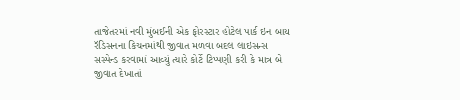તાજેતરમાં નવી મુંબઈની એક ફોરસ્ટાર હોટેલ પાર્ક ઇન બાય રૅડિસનના કિચનમાંથી જીવાત મળવા બદલ લાઇસન્સ સસ્પેન્ડ કરવામાં આવ્યું ત્યારે કોર્ટે ટિપ્પણી કરી કે માત્ર બે જીવાત દેખાતાં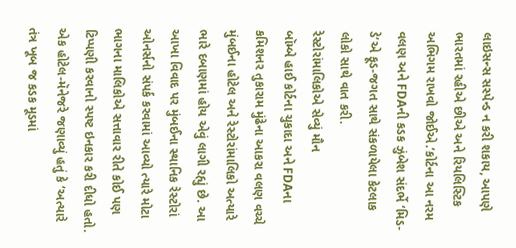લાઇસન્સ સસ્પેન્ડ ન કરી શકાય, આપણે ભારતમાં રહીએ છીએ અને રિયલિસ્ટિક અભિગમ રાખવો જોઈએ.’કોર્ટના આ નરમ વલણ અને FDAની કડક ઝુંબેશ સંદર્ભે ‘મિડ-ડે’એ ફૂડ-જગત સાથે સંકળાયેલા કેટલાક લોકો સાથે વાત કરી.
રેસ્ટોરાંમાલિકોએ સેવ્યું મૌન
બૉમ્બે હાઈ કોર્ટના ચુકાદા અને FDAના કમિશનર તુકારામ મુંઢેના આકરા વલણ વચ્ચે મુંબઈના હોટેલ અને રેસ્ટોરાંમાલિકો અત્યારે ભારે દબાણમાં હોય એવું લાગી રહ્યું છે. આ આખા વિવાદ પર મુંબઈના સ્થાનિક રેસ્ટોરાં ઓનર્સનો સંપર્ક કરવામાં આવ્યો ત્યારે મોટા ભાગના માલિકોએ સત્તાવાર રીતે કોઈ પણ ટિપ્પણી કરવાનો સ્પષ્ટ ઇનકાર કરી દીધો હતો. એક હોટેલ-મૅનેજરે જણાવ્યું હતું કે ‘અત્યારે તંત્ર ખૂબ જ કડક મૂડમાં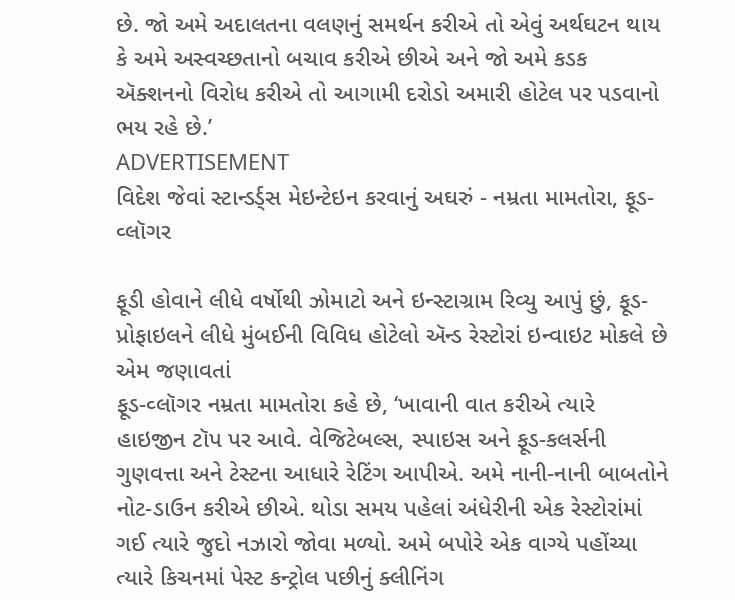છે. જો અમે અદાલતના વલણનું સમર્થન કરીએ તો એવું અર્થઘટન થાય કે અમે અસ્વચ્છતાનો બચાવ કરીએ છીએ અને જો અમે કડક ઍક્શનનો વિરોધ કરીએ તો આગામી દરોડો અમારી હોટેલ પર પડવાનો ભય રહે છે.’
ADVERTISEMENT
વિદેશ જેવાં સ્ટાન્ડર્ડ્સ મેઇન્ટેઇન કરવાનું અઘરું - નમ્રતા મામતોરા, ફૂડ-વ્લૉગર

ફૂડી હોવાને લીધે વર્ષોથી ઝોમાટો અને ઇન્સ્ટાગ્રામ રિવ્યુ આપું છું, ફૂડ-પ્રોફાઇલને લીધે મુંબઈની વિવિધ હોટેલો ઍન્ડ રેસ્ટોરાં ઇન્વાઇટ મોકલે છે એમ જણાવતાં
ફૂડ-વ્લૉગર નમ્રતા મામતોરા કહે છે, ‘ખાવાની વાત કરીએ ત્યારે હાઇજીન ટૉપ પર આવે. વેજિટેબલ્સ, સ્પાઇસ અને ફૂડ-કલર્સની ગુણવત્તા અને ટેસ્ટના આધારે રેટિંગ આપીએ. અમે નાની-નાની બાબતોને નોટ-ડાઉન કરીએ છીએ. થોડા સમય પહેલાં અંધેરીની એક રેસ્ટોરાંમાં ગઈ ત્યારે જુદો નઝારો જોવા મળ્યો. અમે બપોરે એક વાગ્યે પહોંચ્યા ત્યારે કિચનમાં પેસ્ટ કન્ટ્રોલ પછીનું ક્લીનિંગ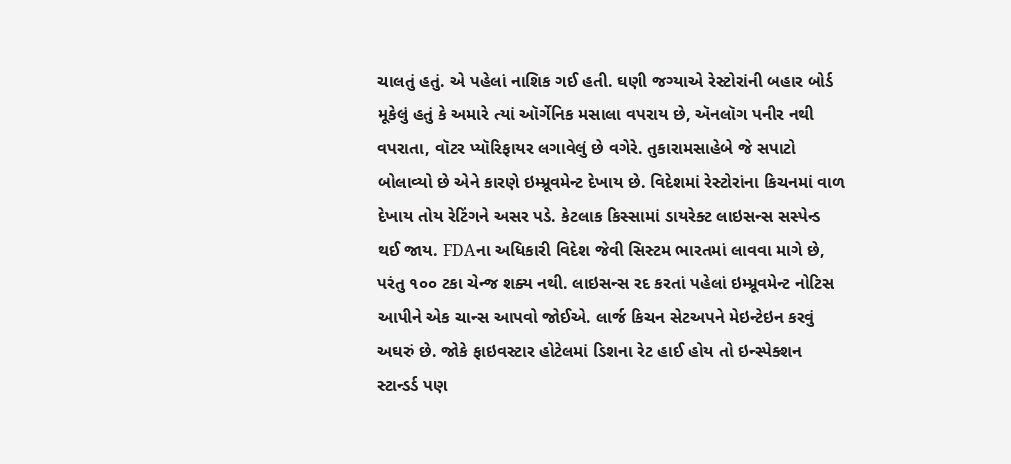ચાલતું હતું. એ પહેલાં નાશિક ગઈ હતી. ઘણી જગ્યાએ રેસ્ટોરાંની બહાર બોર્ડ મૂકેલું હતું કે અમારે ત્યાં ઑર્ગેનિક મસાલા વપરાય છે, ઍનલૉગ પનીર નથી વપરાતા, વૉટર પ્યૉરિફાયર લગાવેલું છે વગેરે. તુકારામસાહેબે જે સપાટો બોલાવ્યો છે એને કારણે ઇમ્પ્રૂવમેન્ટ દેખાય છે. વિદેશમાં રેસ્ટોરાંના કિચનમાં વાળ દેખાય તોય રેટિંગને અસર પડે. કેટલાક કિસ્સામાં ડાયરેક્ટ લાઇસન્સ સસ્પેન્ડ થઈ જાય. FDAના અધિકારી વિદેશ જેવી સિસ્ટમ ભારતમાં લાવવા માગે છે, પરંતુ ૧૦૦ ટકા ચેન્જ શક્ય નથી. લાઇસન્સ રદ કરતાં પહેલાં ઇમ્પ્રૂવમેન્ટ નોટિસ આપીને એક ચાન્સ આપવો જોઈએ. લાર્જ કિચન સેટઅપને મેઇન્ટેઇન કરવું અઘરું છે. જોકે ફાઇવસ્ટાર હોટેલમાં ડિશના રેટ હાઈ હોય તો ઇન્સ્પેક્શન સ્ટાન્ડર્ડ પણ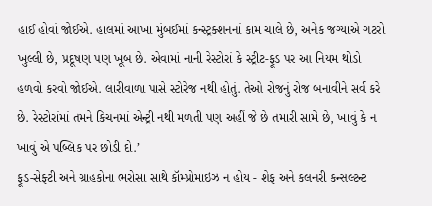હાઈ હોવાં જોઈએ. હાલમાં આખા મુંબઈમાં કન્સ્ટ્રક્શનનાં કામ ચાલે છે, અનેક જગ્યાએ ગટરો ખુલ્લી છે, પ્રદૂષણ પણ ખૂબ છે. એવામાં નાની રેસ્ટોરાં કે સ્ટ્રીટ-ફૂડ પર આ નિયમ થોડો હળવો કરવો જોઈએ. લારીવાળા પાસે સ્ટોરેજ નથી હોતું. તેઓ રોજનું રોજ બનાવીને સર્વ કરે છે. રેસ્ટોરાંમાં તમને કિચનમાં એન્ટ્રી નથી મળતી પણ અહીં જે છે તમારી સામે છે, ખાવું કે ન ખાવું એ પબ્લિક પર છોડી દો.’
ફૂડ-સેફ્ટી અને ગ્રાહકોના ભરોસા સાથે કૉમ્પ્રોમાઇઝ ન હોય - શેફ અને કલનરી કન્સલ્ટન્ટ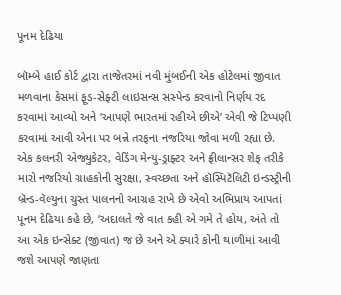પૂનમ દેઢિયા

બૉમ્બે હાઈ કોર્ટ દ્વારા તાજેતરમાં નવી મુંબઈની એક હોટેલમાં જીવાત મળવાના કેસમાં ફૂડ-સેફ્ટી લાઇસન્સ સસ્પેન્ડ કરવાનો નિર્ણય રદ કરવામાં આવ્યો અને ‘આપણે ભારતમાં રહીએ છીએ’ એવી જે ટિપ્પણી કરવામાં આવી એના પર બન્ને તરફના નજરિયા જોવા મળી રહ્યા છે. એક કલનરી એજ્યુકેટર, વેડિંગ મેન્યુ-ડ્રાફ્ટર અને ફ્રીલાન્સર શેફ તરીકે મારો નજરિયો ગ્રાહકોની સુરક્ષા, સ્વચ્છતા અને હૉસ્પિટૅલિટી ઇન્ડસ્ટ્રીની બ્રૅન્ડ-વૅલ્યુના ચુસ્ત પાલનનો આગ્રહ રાખે છે એવો અભિપ્રાય આપતાં પૂનમ દેઢિયા કહે છે, ‘અદાલતે જે વાત કહી એ ગમે તે હોય, અંતે તો આ એક ઇન્સેક્ટ (જીવાત) જ છે અને એ ક્યારે કોની થાળીમાં આવી જશે આપણે જાણતા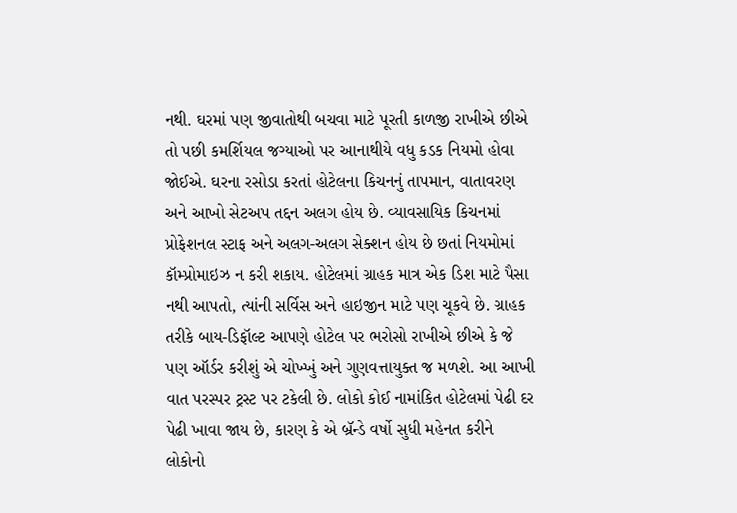નથી. ઘરમાં પણ જીવાતોથી બચવા માટે પૂરતી કાળજી રાખીએ છીએ તો પછી કમર્શિયલ જગ્યાઓ પર આનાથીયે વધુ કડક નિયમો હોવા જોઈએ. ઘરના રસોડા કરતાં હોટેલના કિચનનું તાપમાન, વાતાવરણ અને આખો સેટઅપ તદ્દન અલગ હોય છે. વ્યાવસાયિક કિચનમાં પ્રોફેશનલ સ્ટાફ અને અલગ-અલગ સેક્શન હોય છે છતાં નિયમોમાં કૉમ્પ્રોમાઇઝ ન કરી શકાય. હોટેલમાં ગ્રાહક માત્ર એક ડિશ માટે પૈસા નથી આપતો, ત્યાંની સર્વિસ અને હાઇજીન માટે પણ ચૂકવે છે. ગ્રાહક તરીકે બાય-ડિફૉલ્ટ આપણે હોટેલ પર ભરોસો રાખીએ છીએ કે જે પણ ઑર્ડર કરીશું એ ચોખ્ખું અને ગુણવત્તાયુક્ત જ મળશે. આ આખી વાત પરસ્પર ટ્રસ્ટ પર ટકેલી છે. લોકો કોઈ નામાંકિત હોટેલમાં પેઢી દર પેઢી ખાવા જાય છે, કારણ કે એ બ્રૅન્ડે વર્ષો સુધી મહેનત કરીને લોકોનો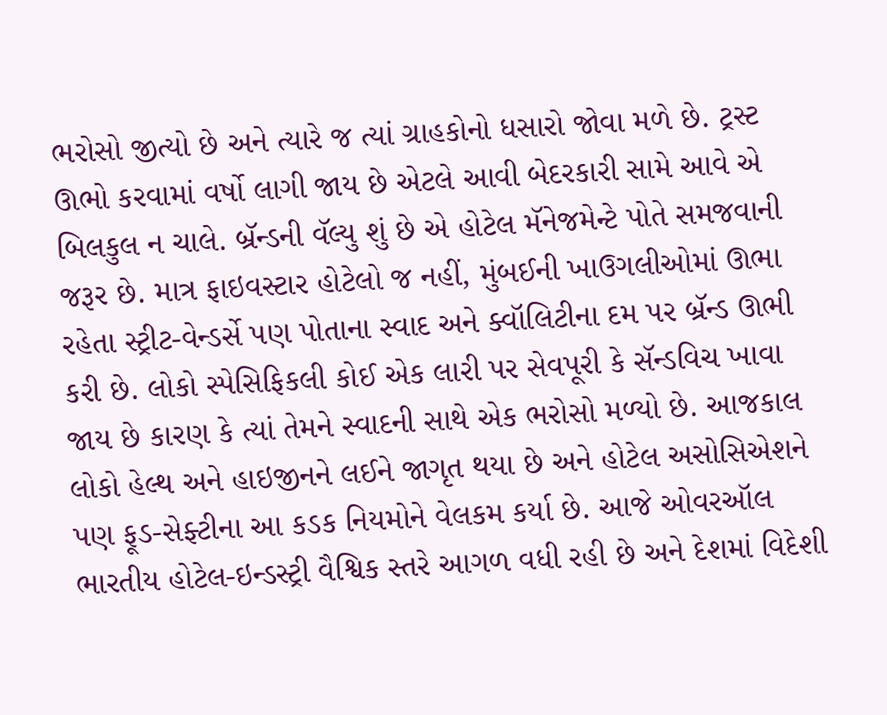ભરોસો જીત્યો છે અને ત્યારે જ ત્યાં ગ્રાહકોનો ધસારો જોવા મળે છે. ટ્રસ્ટ ઊભો કરવામાં વર્ષો લાગી જાય છે એટલે આવી બેદરકારી સામે આવે એ બિલકુલ ન ચાલે. બ્રૅન્ડની વૅલ્યુ શું છે એ હોટેલ મૅનેજમેન્ટે પોતે સમજવાની જરૂર છે. માત્ર ફાઇવસ્ટાર હોટેલો જ નહીં, મુંબઈની ખાઉગલીઓમાં ઊભા રહેતા સ્ટ્રીટ-વેન્ડર્સે પણ પોતાના સ્વાદ અને ક્વૉલિટીના દમ પર બ્રૅન્ડ ઊભી કરી છે. લોકો સ્પેસિફિકલી કોઈ એક લારી પર સેવપૂરી કે સૅન્ડવિચ ખાવા જાય છે કારણ કે ત્યાં તેમને સ્વાદની સાથે એક ભરોસો મળ્યો છે. આજકાલ લોકો હેલ્થ અને હાઇજીનને લઈને જાગૃત થયા છે અને હોટેલ અસોસિએશને પણ ફૂડ-સેફ્ટીના આ કડક નિયમોને વેલકમ કર્યા છે. આજે ઓવરઑલ ભારતીય હોટેલ-ઇન્ડસ્ટ્રી વૈશ્વિક સ્તરે આગળ વધી રહી છે અને દેશમાં વિદેશી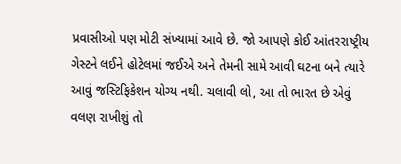પ્રવાસીઓ પણ મોટી સંખ્યામાં આવે છે. જો આપણે કોઈ આંતરરાષ્ટ્રીય ગેસ્ટને લઈને હોટેલમાં જઈએ અને તેમની સામે આવી ઘટના બને ત્યારે આવું જસ્ટિફિકેશન યોગ્ય નથી. ચલાવી લો, આ તો ભારત છે એવું વલણ રાખીશું તો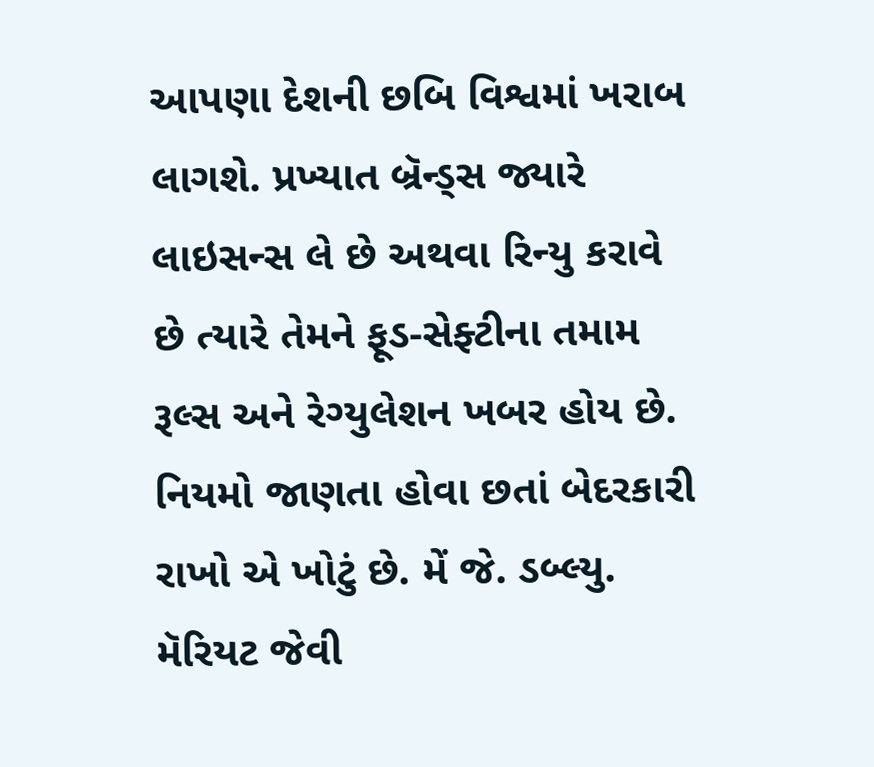આપણા દેશની છબિ વિશ્વમાં ખરાબ લાગશે. પ્રખ્યાત બ્રૅન્ડ્સ જ્યારે લાઇસન્સ લે છે અથવા રિન્યુ કરાવે છે ત્યારે તેમને ફૂડ-સેફ્ટીના તમામ રૂલ્સ અને રેગ્યુલેશન ખબર હોય છે. નિયમો જાણતા હોવા છતાં બેદરકારી રાખો એ ખોટું છે. મેં જે. ડબ્લ્યુ. મૅરિયટ જેવી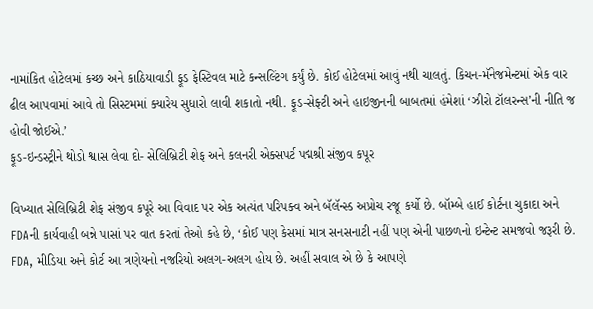નામાંકિત હોટેલમાં કચ્છ અને કાઠિયાવાડી ફૂડ ફેસ્ટિવલ માટે કન્સલ્ટિંગ કર્યું છે. કોઈ હોટેલમાં આવું નથી ચાલતું. કિચન-મૅનેજમેન્ટમાં એક વાર ઢીલ આપવામાં આવે તો સિસ્ટમમાં ક્યારેય સુધારો લાવી શકાતો નથી. ફૂડ-સેફ્ટી અને હાઇજીનની બાબતમાં હંમેશાં ‘ઝીરો ટૉલરન્સ’ની નીતિ જ હોવી જોઈએ.’
ફૂડ-ઇન્ડસ્ટ્રીને થોડો શ્વાસ લેવા દો- સેલિબ્રિટી શેફ અને કલનરી એક્સપર્ટ પદ્મશ્રી સંજીવ કપૂર

વિખ્યાત સેલિબ્રિટી શેફ સંજીવ કપૂરે આ વિવાદ પર એક અત્યંત પરિપક્વ અને બૅલૅન્સ્ડ અપ્રોચ રજૂ કર્યો છે. બૉમ્બે હાઈ કોર્ટના ચુકાદા અને FDAની કાર્યવાહી બન્ને પાસાં પર વાત કરતાં તેઓ કહે છે, ‘કોઈ પણ કેસમાં માત્ર સનસનાટી નહીં પણ એની પાછળનો ઇન્ટેન્ટ સમજવો જરૂરી છે. FDA, મીડિયા અને કોર્ટ આ ત્રણેયનો નજરિયો અલગ-અલગ હોય છે. અહીં સવાલ એ છે કે આપણે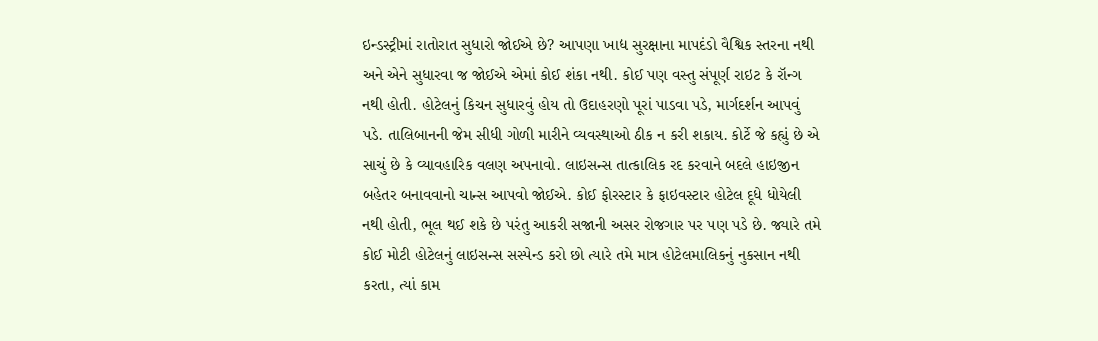ઇન્ડસ્ટ્રીમાં રાતોરાત સુધારો જોઈએ છે? આપણા ખાદ્ય સુરક્ષાના માપદંડો વૈશ્વિક સ્તરના નથી અને એને સુધારવા જ જોઈએ એમાં કોઈ શંકા નથી. કોઈ પણ વસ્તુ સંપૂર્ણ રાઇટ કે રૉન્ગ નથી હોતી. હોટેલનું કિચન સુધારવું હોય તો ઉદાહરણો પૂરાં પાડવા પડે, માર્ગદર્શન આપવું પડે. તાલિબાનની જેમ સીધી ગોળી મારીને વ્યવસ્થાઓ ઠીક ન કરી શકાય. કોર્ટે જે કહ્યું છે એ સાચું છે કે વ્યાવહારિક વલણ અપનાવો. લાઇસન્સ તાત્કાલિક રદ કરવાને બદલે હાઇજીન બહેતર બનાવવાનો ચાન્સ આપવો જોઈએ. કોઈ ફોરસ્ટાર કે ફાઇવસ્ટાર હોટેલ દૂધે ધોયેલી નથી હોતી, ભૂલ થઈ શકે છે પરંતુ આકરી સજાની અસર રોજગાર પર પણ પડે છે. જ્યારે તમે કોઈ મોટી હોટેલનું લાઇસન્સ સસ્પેન્ડ કરો છો ત્યારે તમે માત્ર હોટેલમાલિકનું નુકસાન નથી કરતા, ત્યાં કામ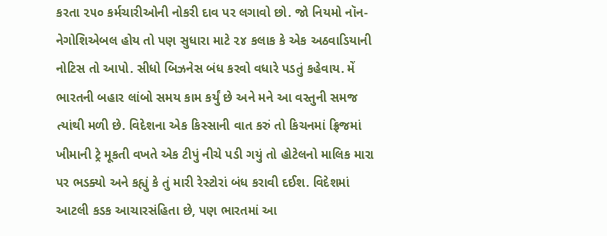કરતા ૨૫૦ કર્મચારીઓની નોકરી દાવ પર લગાવો છો. જો નિયમો નૉન-નેગોશિએબલ હોય તો પણ સુધારા માટે ૨૪ કલાક કે એક અઠવાડિયાની નોટિસ તો આપો. સીધો બિઝનેસ બંધ કરવો વધારે પડતું કહેવાય. મેં ભારતની બહાર લાંબો સમય કામ કર્યું છે અને મને આ વસ્તુની સમજ ત્યાંથી મળી છે. વિદેશના એક કિસ્સાની વાત કરું તો કિચનમાં ફ્રિજમાં ખીમાની ટ્રે મૂકતી વખતે એક ટીપું નીચે પડી ગયું તો હોટેલનો માલિક મારા પર ભડક્યો અને કહ્યું કે તું મારી રેસ્ટોરાં બંધ કરાવી દઈશ. વિદેશમાં આટલી કડક આચારસંહિતા છે, પણ ભારતમાં આ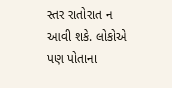સ્તર રાતોરાત ન આવી શકે. લોકોએ પણ પોતાના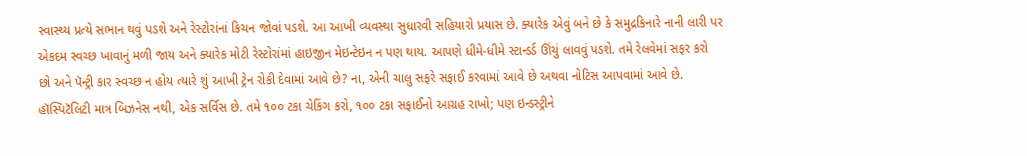સ્વાસ્થ્ય પ્રત્યે સભાન થવું પડશે અને રેસ્ટોરાંનાં કિચન જોવાં પડશે. આ આખી વ્યવસ્થા સુધારવી સહિયારો પ્રયાસ છે. ક્યારેક એવું બને છે કે સમુદ્રકિનારે નાની લારી પર એકદમ સ્વચ્છ ખાવાનું મળી જાય અને ક્યારેક મોટી રેસ્ટોરાંમાં હાઇજીન મેઇન્ટેઇન ન પણ થાય. આપણે ધીમે-ધીમે સ્ટાન્ડર્ડ ઊંચું લાવવું પડશે. તમે રેલવેમાં સફર કરો છો અને પૅન્ટ્રી કાર સ્વચ્છ ન હોય ત્યારે શું આખી ટ્રેન રોકી દેવામાં આવે છે? ના, એની ચાલુ સફરે સફાઈ કરવામાં આવે છે અથવા નોટિસ આપવામાં આવે છે. હૉસ્પિટૅલિટી માત્ર બિઝનેસ નથી, એક સર્વિસ છે. તમે ૧૦૦ ટકા ચેકિંગ કરો, ૧૦૦ ટકા સફાઈનો આગ્રહ રાખો; પણ ઇન્ડસ્ટ્રીને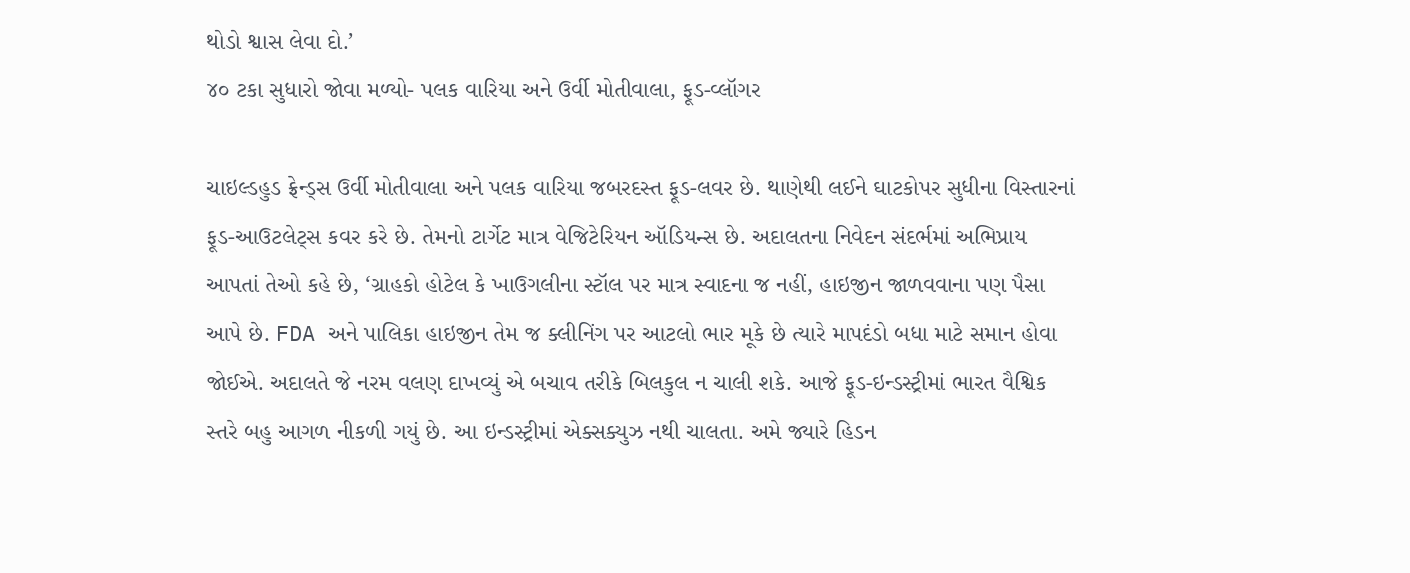થોડો શ્વાસ લેવા દો.’
૪૦ ટકા સુધારો જોવા મળ્યો- પલક વારિયા અને ઉર્વી મોતીવાલા, ફૂડ-વ્લૉગર

ચાઇલ્ડહુડ ફ્રેન્ડ્સ ઉર્વી મોતીવાલા અને પલક વારિયા જબરદસ્ત ફૂડ-લવર છે. થાણેથી લઈને ઘાટકોપર સુધીના વિસ્તારનાં ફૂડ-આઉટલેટ્સ કવર કરે છે. તેમનો ટાર્ગેટ માત્ર વેજિટેરિયન ઑડિયન્સ છે. અદાલતના નિવેદન સંદર્ભમાં અભિપ્રાય આપતાં તેઓ કહે છે, ‘ગ્રાહકો હોટેલ કે ખાઉગલીના સ્ટૉલ પર માત્ર સ્વાદના જ નહીં, હાઇજીન જાળવવાના પણ પૈસા આપે છે. FDA અને પાલિકા હાઇજીન તેમ જ ક્લીનિંગ પર આટલો ભાર મૂકે છે ત્યારે માપદંડો બધા માટે સમાન હોવા જોઈએ. અદાલતે જે નરમ વલણ દાખવ્યું એ બચાવ તરીકે બિલકુલ ન ચાલી શકે. આજે ફૂડ-ઇન્ડસ્ટ્રીમાં ભારત વૈશ્વિક સ્તરે બહુ આગળ નીકળી ગયું છે. આ ઇન્ડસ્ટ્રીમાં એક્સક્યુઝ નથી ચાલતા. અમે જ્યારે હિડન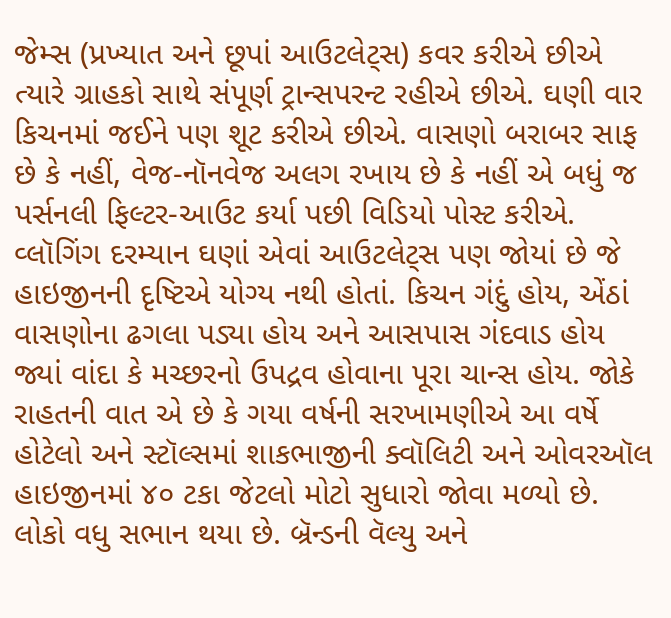જેમ્સ (પ્રખ્યાત અને છૂપાં આઉટલેટ્સ) કવર કરીએ છીએ ત્યારે ગ્રાહકો સાથે સંપૂર્ણ ટ્રાન્સપરન્ટ રહીએ છીએ. ઘણી વાર કિચનમાં જઈને પણ શૂટ કરીએ છીએ. વાસણો બરાબર સાફ છે કે નહીં, વેજ-નૉનવેજ અલગ રખાય છે કે નહીં એ બધું જ પર્સનલી ફિલ્ટર-આઉટ કર્યા પછી વિડિયો પોસ્ટ કરીએ. વ્લૉગિંગ દરમ્યાન ઘણાં એવાં આઉટલેટ્સ પણ જોયાં છે જે હાઇજીનની દૃષ્ટિએ યોગ્ય નથી હોતાં. કિચન ગંદું હોય, એંઠાં વાસણોના ઢગલા પડ્યા હોય અને આસપાસ ગંદવાડ હોય જ્યાં વાંદા કે મચ્છરનો ઉપદ્રવ હોવાના પૂરા ચાન્સ હોય. જોકે રાહતની વાત એ છે કે ગયા વર્ષની સરખામણીએ આ વર્ષે હોટેલો અને સ્ટૉલ્સમાં શાકભાજીની ક્વૉલિટી અને ઓવરઑલ હાઇજીનમાં ૪૦ ટકા જેટલો મોટો સુધારો જોવા મળ્યો છે. લોકો વધુ સભાન થયા છે. બ્રૅન્ડની વૅલ્યુ અને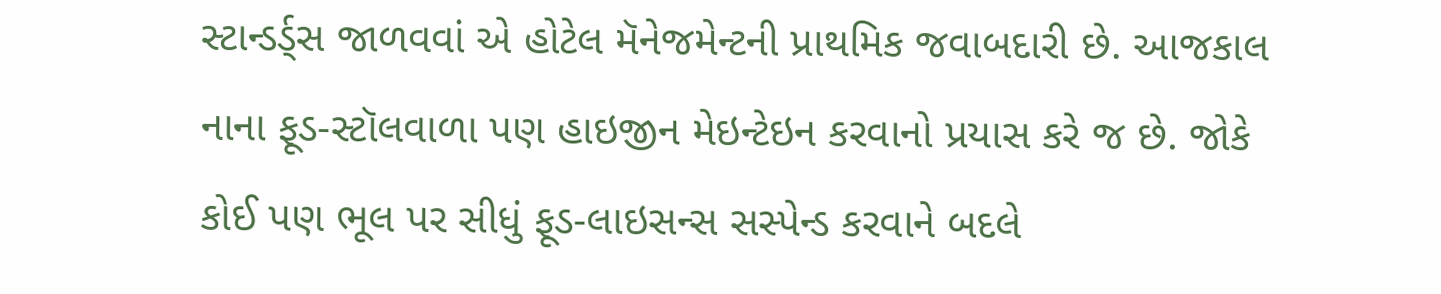સ્ટાન્ડર્ડ્સ જાળવવાં એ હોટેલ મૅનેજમેન્ટની પ્રાથમિક જવાબદારી છે. આજકાલ નાના ફૂડ-સ્ટૉલવાળા પણ હાઇજીન મેઇન્ટેઇન કરવાનો પ્રયાસ કરે જ છે. જોકે કોઈ પણ ભૂલ પર સીધું ફૂડ-લાઇસન્સ સસ્પેન્ડ કરવાને બદલે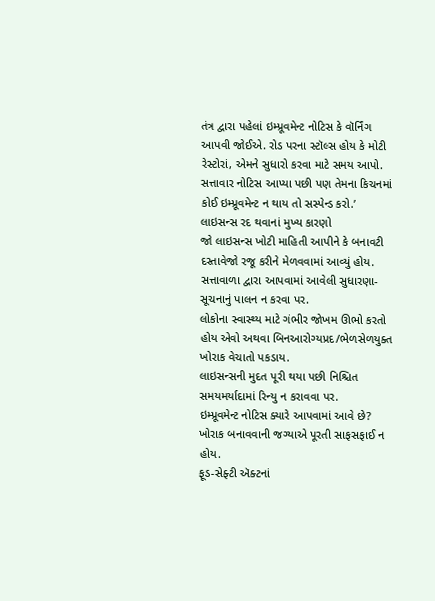તંત્ર દ્વારા પહેલાં ઇમ્પ્રૂવમેન્ટ નોટિસ કે વૉર્નિંગ આપવી જોઈએ. રોડ પરના સ્ટૉલ્સ હોય કે મોટી રેસ્ટોરાં, એમને સુધારો કરવા માટે સમય આપો. સત્તાવાર નોટિસ આપ્યા પછી પણ તેમના કિચનમાં કોઈ ઇમ્પ્રૂવમેન્ટ ન થાય તો સસ્પેન્ડ કરો.’
લાઇસન્સ રદ થવાનાં મુખ્ય કારણો
જો લાઇસન્સ ખોટી માહિતી આપીને કે બનાવટી દસ્તાવેજો રજૂ કરીને મેળવવામાં આવ્યું હોય.
સત્તાવાળા દ્વારા આપવામાં આવેલી સુધારણા-સૂચનાનું પાલન ન કરવા પર.
લોકોના સ્વાસ્થ્ય માટે ગંભીર જોખમ ઊભો કરતો હોય એવો અથવા બિનઆરોગ્યપ્રદ/ભેળસેળયુક્ત ખોરાક વેચાતો પકડાય.
લાઇસન્સની મુદત પૂરી થયા પછી નિશ્ચિત સમયમર્યાદામાં રિન્યુ ન કરાવવા પર.
ઇમ્પ્રૂવમેન્ટ નોટિસ ક્યારે આપવામાં આવે છે?
ખોરાક બનાવવાની જગ્યાએ પૂરતી સાફસફાઈ ન હોય.
ફૂડ-સેફ્ટી ઍક્ટનાં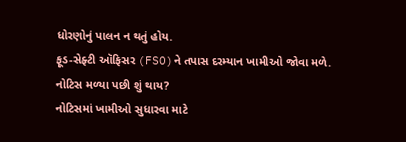ધોરણોનું પાલન ન થતું હોય.
ફૂડ-સેફ્ટી ઑફિસર (FSO)ને તપાસ દરમ્યાન ખામીઓ જોવા મળે.
નોટિસ મળ્યા પછી શું થાય?
નોટિસમાં ખામીઓ સુધારવા માટે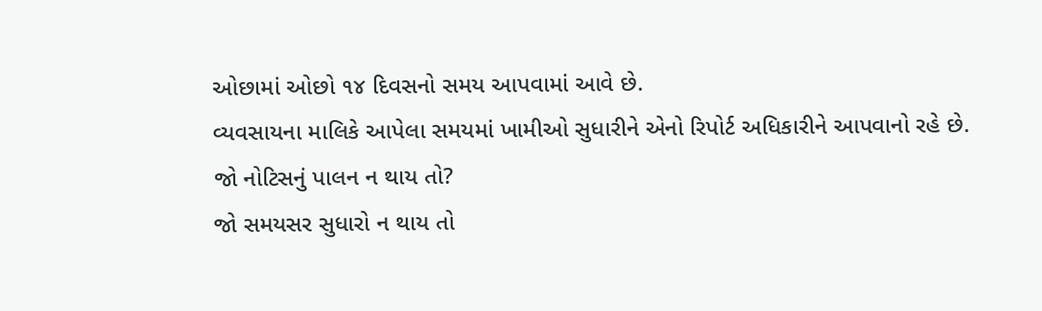ઓછામાં ઓછો ૧૪ દિવસનો સમય આપવામાં આવે છે.
વ્યવસાયના માલિકે આપેલા સમયમાં ખામીઓ સુધારીને એનો રિપોર્ટ અધિકારીને આપવાનો રહે છે.
જો નોટિસનું પાલન ન થાય તો?
જો સમયસર સુધારો ન થાય તો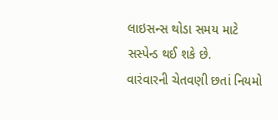લાઇસન્સ થોડા સમય માટે સસ્પેન્ડ થઈ શકે છે.
વારંવારની ચેતવણી છતાં નિયમો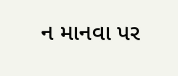ન માનવા પર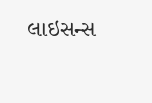લાઇસન્સ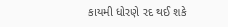કાયમી ધોરણે રદ થઈ શકે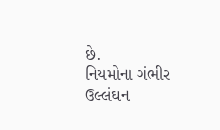છે.
નિયમોના ગંભીર ઉલ્લંઘન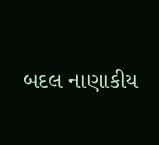બદલ નાણાકીય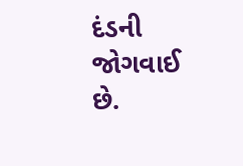દંડની જોગવાઈ છે.